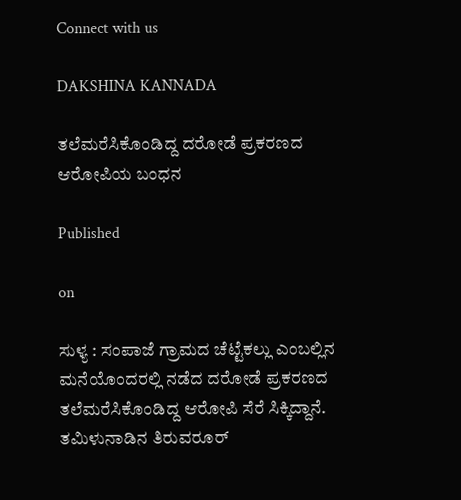Connect with us

DAKSHINA KANNADA

ತಲೆಮರೆಸಿಕೊಂಡಿದ್ದ ದರೋಡೆ ಪ್ರಕರಣದ ಆರೋಪಿಯ ಬಂಧನ

Published

on

ಸುಳ್ಯ : ಸಂಪಾಜೆ ಗ್ರಾಮದ ಚೆಟ್ಟೆಕಲ್ಲು ಎಂಬಲ್ಲಿನ ಮನೆಯೊಂದರಲ್ಲಿ ನಡೆದ ದರೋಡೆ ಪ್ರಕರಣದ ತಲೆಮರೆಸಿಕೊಂಡಿದ್ದ ಆರೋಪಿ ಸೆರೆ ಸಿಕ್ಕಿದ್ದಾನೆ. ತಮಿಳುನಾಡಿನ ತಿರುವರೂರ್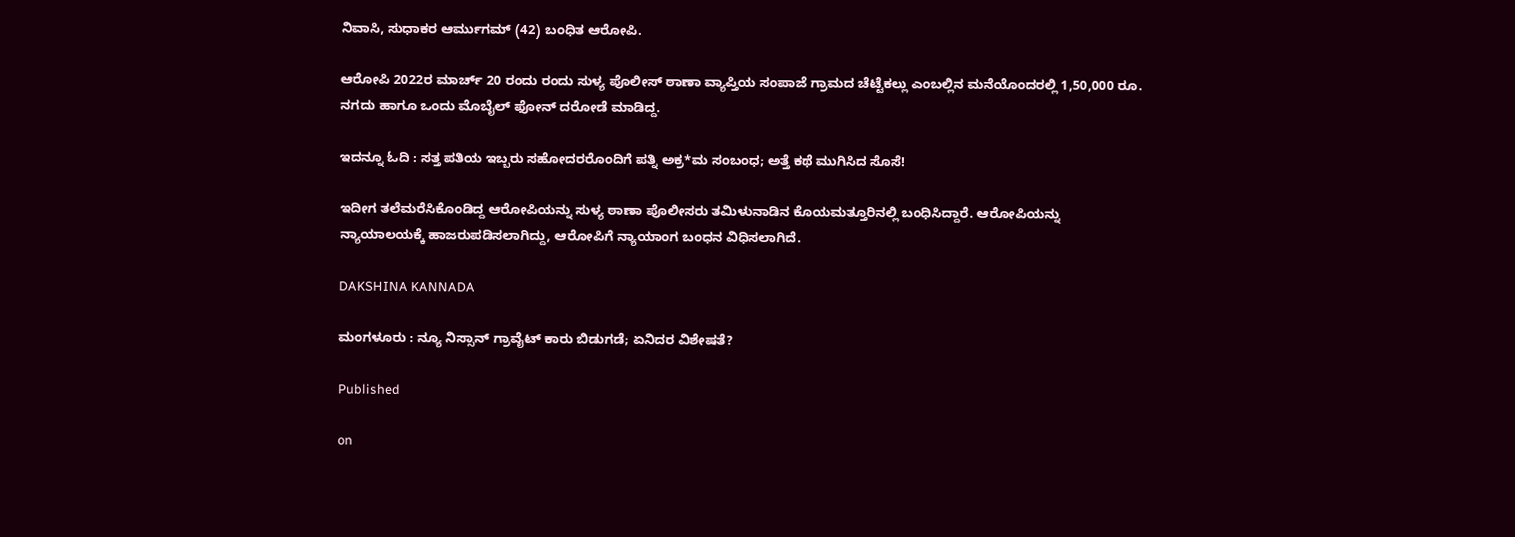ನಿವಾಸಿ, ಸುಧಾಕರ ಆರ್ಮುಗಮ್ (42) ಬಂಧಿತ ಆರೋಪಿ.

ಆರೋಪಿ 2022ರ ಮಾರ್ಚ್ 20 ರಂದು ರಂದು ಸುಳ್ಯ ಪೊಲೀಸ್ ಠಾಣಾ ವ್ಯಾಪ್ತಿಯ ಸಂಪಾಜೆ ಗ್ರಾಮದ ಚೆಟ್ಟೆಕಲ್ಲು ಎಂಬಲ್ಲಿನ ಮನೆಯೊಂದರಲ್ಲಿ 1,50,000 ರೂ. ನಗದು ಹಾಗೂ ಒಂದು ಮೊಬೈಲ್ ಫೋನ್ ದರೋಡೆ ಮಾಡಿದ್ದ.

ಇದನ್ನೂ ಓದಿ : ಸತ್ತ ಪತಿಯ ಇಬ್ಬರು ಸಹೋದರರೊಂದಿಗೆ ಪತ್ನಿ ಅಕ್ರ*ಮ ಸಂಬಂಧ; ಅತ್ತೆ ಕಥೆ ಮುಗಿಸಿದ ಸೊಸೆ!

ಇದೀಗ ತಲೆಮರೆಸಿಕೊಂಡಿದ್ದ ಆರೋಪಿಯನ್ನು ಸುಳ್ಯ ಠಾಣಾ ಪೊಲೀಸರು ತಮಿಳುನಾಡಿನ ಕೊಯಮತ್ತೂರಿನಲ್ಲಿ ಬಂಧಿಸಿದ್ದಾರೆ. ಆರೋಪಿಯನ್ನು  ನ್ಯಾಯಾಲಯಕ್ಕೆ ಹಾಜರುಪಡಿಸಲಾಗಿದ್ದು, ಆರೋಪಿಗೆ ನ್ಯಾಯಾಂಗ ಬಂಧನ ವಿಧಿಸಲಾಗಿದೆ.

DAKSHINA KANNADA

ಮಂಗಳೂರು : ನ್ಯೂ ನಿಸ್ಸಾನ್ ಗ್ರಾವೈಟ್ ಕಾರು ಬಿಡುಗಡೆ; ಏನಿದರ ವಿಶೇಷತೆ?

Published

on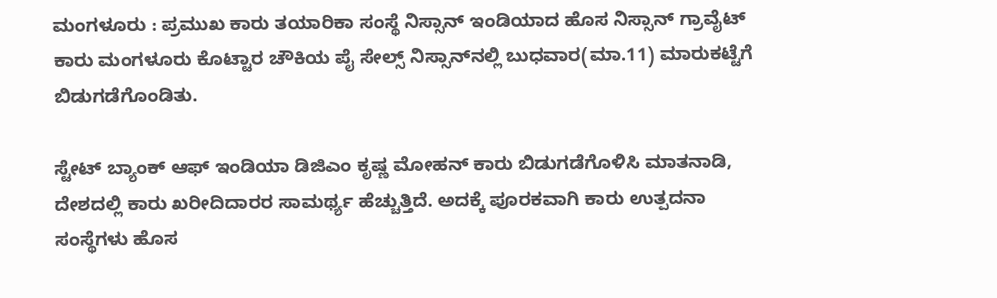ಮಂಗಳೂರು : ಪ್ರಮುಖ ಕಾರು ತಯಾರಿಕಾ ಸಂಸ್ಥೆ ನಿಸ್ಸಾನ್ ಇಂಡಿಯಾದ ಹೊಸ ನಿಸ್ಸಾನ್‌ ಗ್ರಾವೈಟ್‌ ಕಾರು ಮಂಗಳೂರು ಕೊಟ್ಟಾರ ಚೌಕಿಯ ಪೈ ಸೇಲ್ಸ್‌ ನಿಸ್ಸಾನ್‌ನಲ್ಲಿ ಬುಧವಾರ(ಮಾ.11) ಮಾರುಕಟ್ಟೆಗೆ ಬಿಡುಗಡೆಗೊಂಡಿತು.

ಸ್ಟೇಟ್ ಬ್ಯಾಂಕ್‌ ಆಫ್‌ ಇಂಡಿಯಾ ಡಿಜಿಎಂ ಕೃಷ್ಣ ಮೋಹನ್ ಕಾರು ಬಿಡುಗಡೆಗೊಳಿಸಿ ಮಾತನಾಡಿ, ದೇಶದಲ್ಲಿ ಕಾರು ಖರೀದಿದಾರರ ಸಾಮರ್ಥ್ಯ ಹೆಚ್ಚುತ್ತಿದೆ. ಅದಕ್ಕೆ ಪೂರಕವಾಗಿ ಕಾರು ಉತ್ಪದನಾ ಸಂಸ್ಥೆಗಳು ಹೊಸ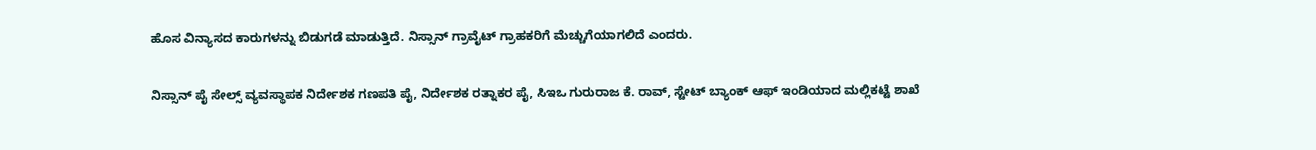ಹೊಸ ವಿನ್ಯಾಸದ ಕಾರುಗಳನ್ನು ಬಿಡುಗಡೆ ಮಾಡುತ್ತಿದೆ. ನಿಸ್ಸಾನ್‌ ಗ್ರಾವೈಟ್‌ ಗ್ರಾಹಕರಿಗೆ ಮೆಚ್ಚುಗೆಯಾಗಲಿದೆ ಎಂದರು.

ನಿಸ್ಸಾನ್‌ ಪೈ ಸೇಲ್ಸ್‌ ವ್ಯವಸ್ಥಾಪಕ ನಿರ್ದೇಶಕ ಗಣಪತಿ ಪೈ, ನಿರ್ದೇಶಕ ರತ್ನಾಕರ ಪೈ, ಸಿಇಒ ಗುರುರಾಜ ಕೆ. ರಾವ್‌, ಸ್ಟೇಟ್‌ ಬ್ಯಾಂಕ್‌ ಆಫ್ ಇಂಡಿಯಾದ ಮಲ್ಲಿಕಟ್ಟೆ ಶಾಖೆ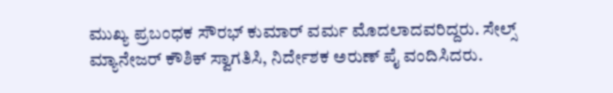ಮುಖ್ಯ ಪ್ರಬಂಧಕ ಸೌರಭ್‌ ಕುಮಾರ್ ವರ್ಮ ಮೊದಲಾದವರಿದ್ದರು. ಸೇಲ್ಸ್‌ ಮ್ಯಾನೇಜರ್‌ ಕೌಶಿಕ್‌ ಸ್ವಾಗತಿಸಿ, ನಿರ್ದೇಶಕ ಅರುಣ್ ಪೈ ವಂದಿಸಿದರು.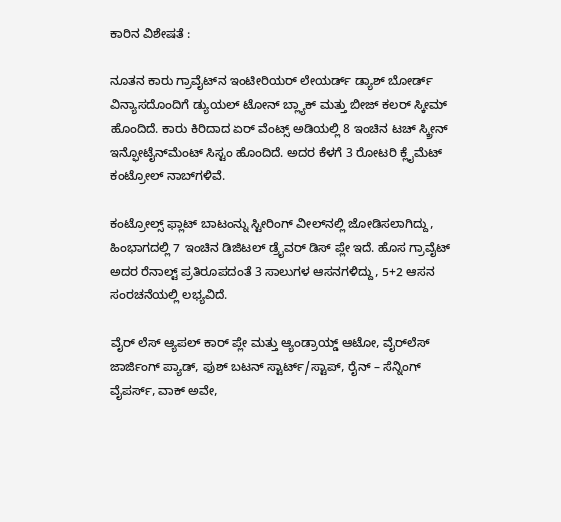ಕಾರಿನ ವಿಶೇಷತೆ :

ನೂತನ ಕಾರು ಗ್ರಾವೈಟ್‌ನ ಇಂಟೀರಿಯರ್‌ ಲೇಯರ್ಡ್‌ ಡ್ಯಾಶ್‌ ಬೋರ್ಡ್‌ ವಿನ್ಯಾಸದೊಂದಿಗೆ ಡ್ಯುಯಲ್ ಟೋನ್‌ ಬ್ಲ್ಯಾಕ್‌ ಮತ್ತು ಬೀಜ್ ಕಲರ್ ಸ್ಕೀಮ್‌ ಹೊಂದಿದೆ. ಕಾರು ಕಿರಿದಾದ ಏರ್‌ ವೆಂಟ್ಸ್‌ ಅಡಿಯಲ್ಲಿ 8 ಇಂಚಿನ ಟಚ್‌ ಸ್ಕ್ರೀನ್‌ ಇನ್ಫೋಟೈನ್‌ಮೆಂಟ್ ಸಿಸ್ಟಂ ಹೊಂದಿದೆ. ಅದರ ಕೆಳಗೆ 3 ರೋಟರಿ ಕ್ಲೈಮೆಟ್‌ ಕಂಟ್ರೋಲ್ ನಾಬ್‌ಗಳಿವೆ.

ಕಂಟ್ರೋಲ್ಸ್ ಫ್ಲಾಟ್ ಬಾಟಂನ್ನು ಸ್ಟೀರಿಂಗ್ ವೀಲ್‌ನಲ್ಲಿ ಜೋಡಿಸಲಾಗಿದ್ದು, ಹಿಂಭಾಗದಲ್ಲಿ 7 ಇಂಚಿನ ಡಿಜಿಟಲ್ ಡ್ರೈವರ್ ಡಿಸ್‌ ಪ್ಲೇ ಇದೆ. ಹೊಸ ಗ್ರಾವೈಟ್ ಅದರ ರೆನಾಲ್ಟ್ ಪ್ರತಿರೂಪದಂತೆ 3 ಸಾಲುಗಳ ಆಸನಗಳಿದ್ದು, 5+2 ಆಸನ ಸಂರಚನೆಯಲ್ಲಿ ಲಭ್ಯವಿದೆ.

ವೈರ್‌ ಲೆಸ್ ಆ್ಯಪಲ್ ಕಾರ್‌ ಪ್ಲೇ ಮತ್ತು ಆ್ಯಂಡ್ರಾಯ್ಡ್ ಆಟೋ, ವೈರ್‌ಲೆಸ್‌  ಜಾರ್ಜಿಂಗ್ ಪ್ಯಾಡ್‌, ಫುಶ್ ಬಟನ್ ಸ್ಟಾರ್ಟ್/ಸ್ಟಾಪ್, ರೈನ್ – ಸೆನ್ನಿಂಗ್ ವೈಪರ್ಸ್, ವಾಕ್ ಅವೇ,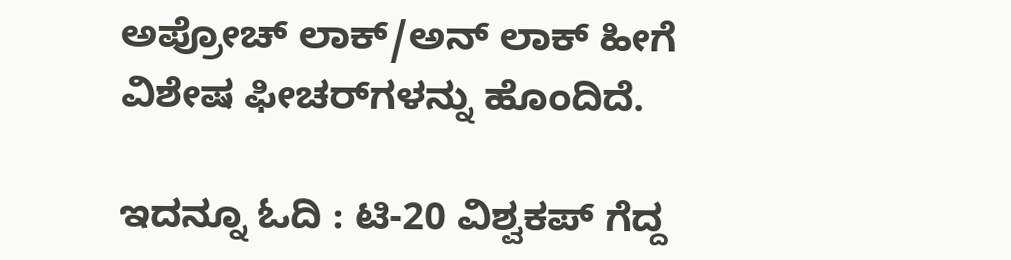ಅಪ್ರೋಚ್ ಲಾಕ್/ಅನ್ ಲಾಕ್ ಹೀಗೆ ವಿಶೇಷ ಫೀಚರ್‌ಗಳನ್ನು ಹೊಂದಿದೆ.

ಇದನ್ನೂ ಓದಿ : ಟಿ-20 ವಿಶ್ವಕಪ್‌ ಗೆದ್ದ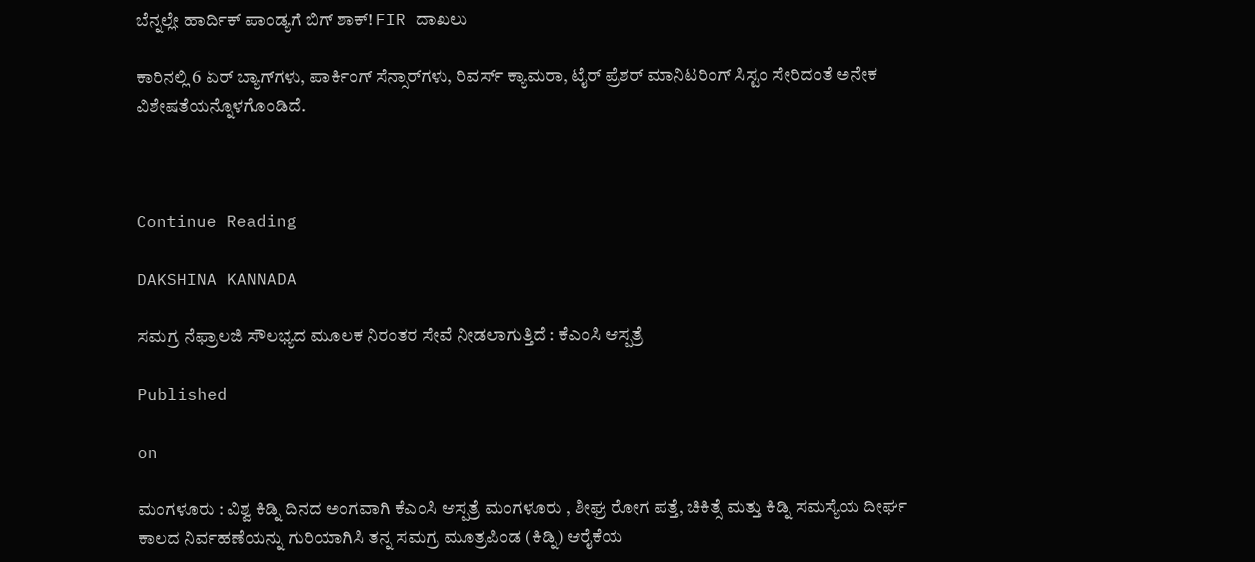ಬೆನ್ನಲ್ಲೇ ಹಾರ್ದಿಕ್‌ ಪಾಂಡ್ಯಗೆ ಬಿಗ್‌ ಶಾಕ್! FIR ದಾಖಲು

ಕಾರಿನಲ್ಲಿ 6 ಏರ್ ಬ್ಯಾಗ್‌ಗಳು, ಪಾರ್ಕಿಂಗ್ ಸೆನ್ಸಾರ್‌ಗಳು, ರಿವರ್ಸ್‌ ಕ್ಯಾಮರಾ, ಟೈರ್ ಪ್ರೆಶರ್ ಮಾನಿಟರಿಂಗ್ ಸಿಸ್ಟಂ ಸೇರಿದಂತೆ ಅನೇಕ ವಿಶೇಷತೆಯನ್ನೊಳಗೊಂಡಿದೆ.



Continue Reading

DAKSHINA KANNADA

ಸಮಗ್ರ ನೆಫ್ರಾಲಜಿ ಸೌಲಭ್ಯದ ಮೂಲಕ ನಿರಂತರ ಸೇವೆ ನೀಡಲಾಗುತ್ತಿದೆ : ಕೆಎಂಸಿ ಆಸ್ಪತ್ರೆ

Published

on

ಮಂಗಳೂರು : ವಿಶ್ವ ಕಿಡ್ನಿ ದಿನದ ಅಂಗವಾಗಿ ಕೆಎಂಸಿ ಆಸ್ಪತ್ರೆ ಮಂಗಳೂರು , ಶೀಘ್ರ ರೋಗ ಪತ್ತೆ, ಚಿಕಿತ್ಸೆ ಮತ್ತು ಕಿಡ್ನಿ ಸಮಸ್ಯೆಯ ದೀರ್ಘ ಕಾಲದ ನಿರ್ವಹಣೆಯನ್ನು ಗುರಿಯಾಗಿಸಿ ತನ್ನ ಸಮಗ್ರ ಮೂತ್ರಪಿಂಡ (ಕಿಡ್ನಿ) ಆರೈಕೆಯ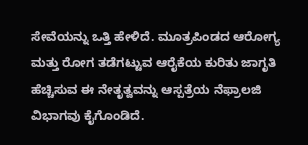ಸೇವೆಯನ್ನು ಒತ್ತಿ ಹೇಳಿದೆ. ಮೂತ್ರಪಿಂಡದ ಆರೋಗ್ಯ ಮತ್ತು ರೋಗ ತಡೆಗಟ್ಟುವ ಆರೈಕೆಯ ಕುರಿತು ಜಾಗೃತಿ ಹೆಚ್ಚಿಸುವ ಈ ನೇತೃತ್ವವನ್ನು ಆಸ್ಪತ್ರೆಯ ನೆಫ್ರಾಲಜಿ ವಿಭಾಗವು ಕೈಗೊಂಡಿದೆ.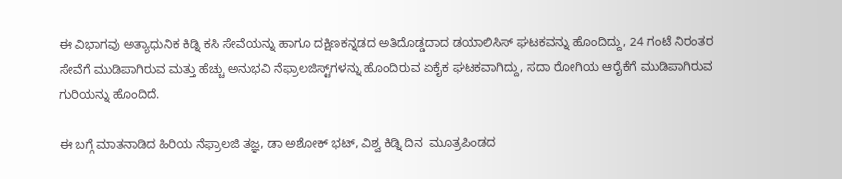ಈ ವಿಭಾಗವು ಅತ್ಯಾಧುನಿಕ ಕಿಡ್ನಿ ಕಸಿ ಸೇವೆಯನ್ನು ಹಾಗೂ ದಕ್ಷಿಣಕನ್ನಡದ ಅತಿದೊಡ್ಡದಾದ ಡಯಾಲಿಸಿಸ್‌ ಘಟಕವನ್ನು ಹೊಂದಿದ್ದು, 24 ಗಂಟೆ ನಿರಂತರ ಸೇವೆಗೆ ಮುಡಿಪಾಗಿರುವ ಮತ್ತು ಹೆಚ್ಚು ಅನುಭವಿ ನೆಫ್ರಾಲಜಿಸ್ಟ್‌ಗಳನ್ನು ಹೊಂದಿರುವ ಏಕೈಕ ಘಟಕವಾಗಿದ್ದು, ಸದಾ ರೋಗಿಯ ಆರೈಕೆಗೆ ಮುಡಿಪಾಗಿರುವ ಗುರಿಯನ್ನು ಹೊಂದಿದೆ.

ಈ ಬಗ್ಗೆ ಮಾತನಾಡಿದ ಹಿರಿಯ ನೆಫ್ರಾಲಜಿ ತಜ್ಞ, ಡಾ ಅಶೋಕ್‌ ಭಟ್‌, ವಿಶ್ವ ಕಿಡ್ನಿ ದಿನ  ಮೂತ್ರಪಿಂಡದ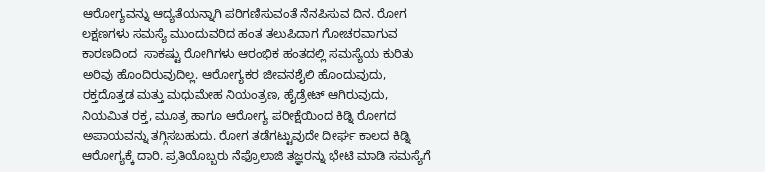ಆರೋಗ್ಯವನ್ನು ಆದ್ಯತೆಯನ್ನಾಗಿ ಪರಿಗಣಿಸುವಂತೆ ನೆನಪಿಸುವ ದಿನ. ರೋಗ ಲಕ್ಷಣಗಳು ಸಮಸ್ಯೆ ಮುಂದುವರಿದ ಹಂತ ತಲುಪಿದಾಗ ಗೋಚರವಾಗುವ ಕಾರಣದಿಂದ  ಸಾಕಷ್ಟು ರೋಗಿಗಳು ಆರಂಭಿಕ ಹಂತದಲ್ಲಿ ಸಮಸ್ಯೆಯ ಕುರಿತು ಅರಿವು ಹೊಂದಿರುವುದಿಲ್ಲ. ಆರೋಗ್ಯಕರ ಜೀವನಶೈಲಿ ಹೊಂದುವುದು, ರಕ್ತದೊತ್ತಡ ಮತ್ತು ಮಧುಮೇಹ ನಿಯಂತ್ರಣ, ಹೈಡ್ರೇಟ್‌ ಆಗಿರುವುದು, ನಿಯಮಿತ ರಕ್ತ, ಮೂತ್ರ ಹಾಗೂ ಆರೋಗ್ಯ ಪರೀಕ್ಷೆಯಿಂದ ಕಿಡ್ನಿ ರೋಗದ ಅಪಾಯವನ್ನು ತಗ್ಗಿಸಬಹುದು. ರೋಗ ತಡೆಗಟ್ಟುವುದೇ ದೀರ್ಘ ಕಾಲದ ಕಿಡ್ನಿ ಆರೋಗ್ಯಕ್ಕೆ ದಾರಿ. ಪ್ರತಿಯೊಬ್ಬರು ನೆಫ್ರೊಲಾಜಿ ತಜ್ಞರನ್ನು ಭೇಟಿ ಮಾಡಿ ಸಮಸ್ಯೆಗೆ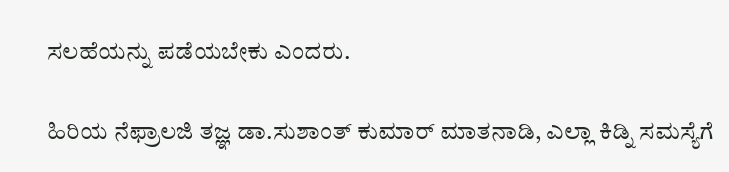ಸಲಹೆಯನ್ನು ಪಡೆಯಬೇಕು ಎಂದರು.

ಹಿರಿಯ ನೆಫ್ರಾಲಜಿ ತಜ್ಞ ಡಾ.ಸುಶಾಂತ್‌ ಕುಮಾರ್ ಮಾತನಾಡಿ, ಎಲ್ಲಾ ಕಿಡ್ನಿ ಸಮಸ್ಯೆಗೆ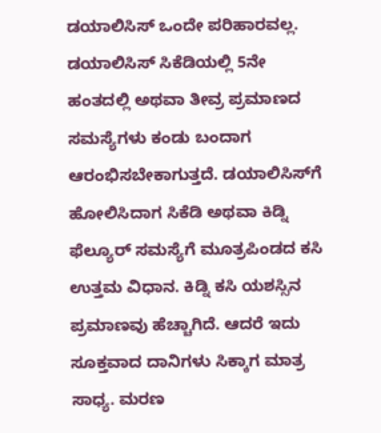ಡಯಾಲಿಸಿಸ್‌ ಒಂದೇ ಪರಿಹಾರವಲ್ಲ. ಡಯಾಲಿಸಿಸ್‌ ಸಿಕೆಡಿಯಲ್ಲಿ 5ನೇ ಹಂತದಲ್ಲಿ ಅಥವಾ ತೀವ್ರ ಪ್ರಮಾಣದ ಸಮಸ್ಯೆಗಳು ಕಂಡು ಬಂದಾಗ ಆರಂಭಿಸಬೇಕಾಗುತ್ತದೆ. ಡಯಾಲಿಸಿಸ್‌ಗೆ ಹೋಲಿಸಿದಾಗ ಸಿಕೆಡಿ ಅಥವಾ ಕಿಡ್ನಿ ಫೆಲ್ಯೂರ್ ಸಮಸ್ಯೆಗೆ ಮೂತ್ರಪಿಂಡದ ಕಸಿ ಉತ್ತಮ ವಿಧಾನ. ಕಿಡ್ನಿ ಕಸಿ ಯಶಸ್ಸಿನ ಪ್ರಮಾಣವು ಹೆಚ್ಚಾಗಿದೆ. ಆದರೆ ಇದು ಸೂಕ್ತವಾದ ದಾನಿಗಳು ಸಿಕ್ಕಾಗ ಮಾತ್ರ ಸಾಧ್ಯ. ಮರಣ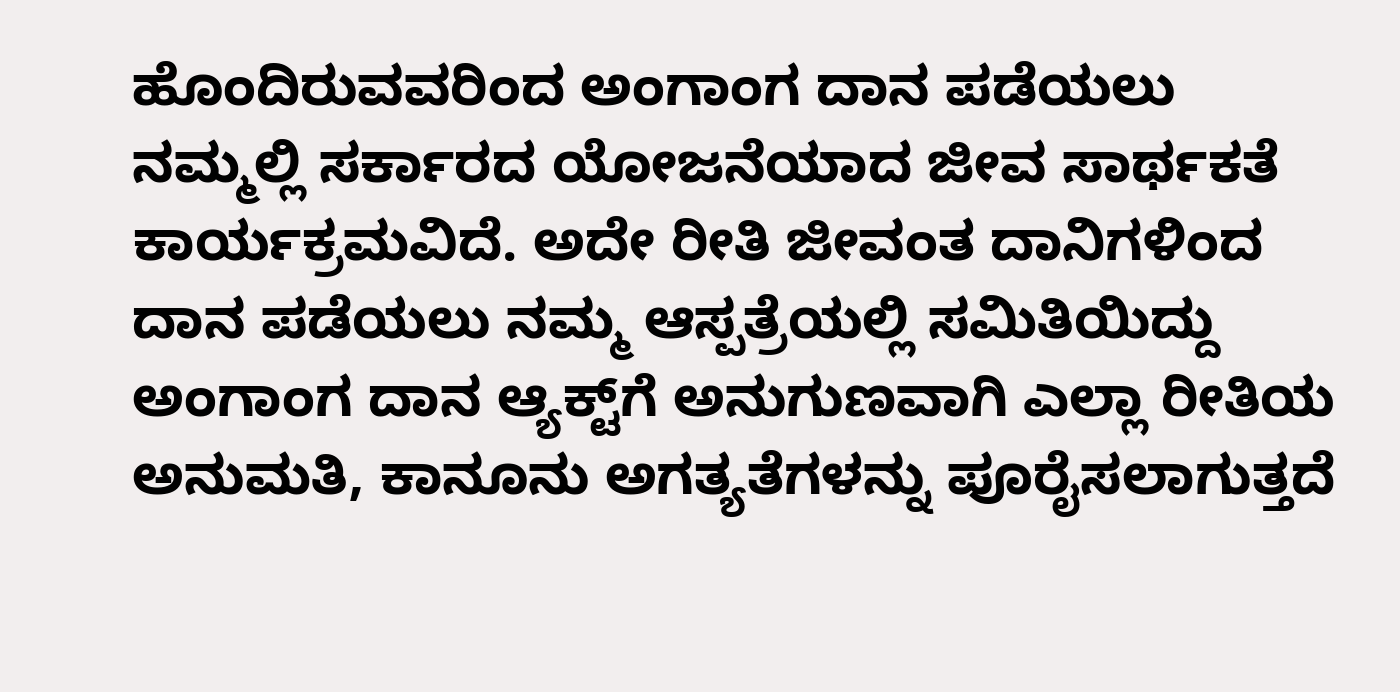ಹೊಂದಿರುವವರಿಂದ ಅಂಗಾಂಗ ದಾನ ಪಡೆಯಲು ನಮ್ಮಲ್ಲಿ ಸರ್ಕಾರದ ಯೋಜನೆಯಾದ ಜೀವ ಸಾರ್ಥಕತೆ ಕಾರ್ಯಕ್ರಮವಿದೆ. ಅದೇ ರೀತಿ ಜೀವಂತ ದಾನಿಗಳಿಂದ ದಾನ ಪಡೆಯಲು ನಮ್ಮ ಆಸ್ಪತ್ರೆಯಲ್ಲಿ ಸಮಿತಿಯಿದ್ದು ಅಂಗಾಂಗ ದಾನ ಆ್ಯಕ್ಟ್‌ಗೆ ಅನುಗುಣವಾಗಿ ಎಲ್ಲಾ ರೀತಿಯ ಅನುಮತಿ, ಕಾನೂನು ಅಗತ್ಯತೆಗಳನ್ನು ಪೂರೈಸಲಾಗುತ್ತದೆ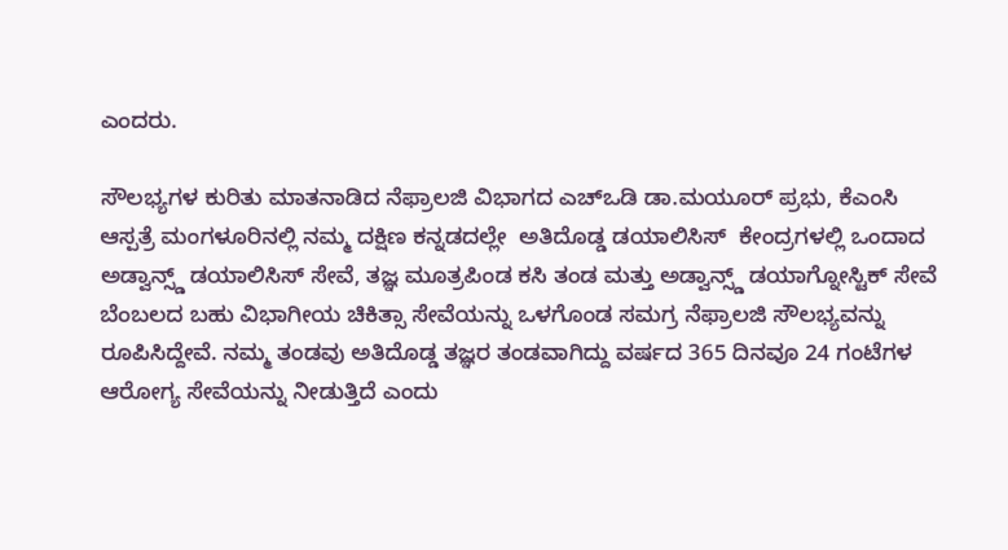ಎಂದರು.

ಸೌಲಭ್ಯಗಳ ಕುರಿತು ಮಾತನಾಡಿದ ನೆಫ್ರಾಲಜಿ ವಿಭಾಗದ ಎಚ್‌ಒಡಿ ಡಾ.ಮಯೂರ್ ಪ್ರಭು, ಕೆಎಂಸಿ ಆಸ್ಪತ್ರೆ ಮಂಗಳೂರಿನಲ್ಲಿ ನಮ್ಮ ದಕ್ಷಿಣ ಕನ್ನಡದಲ್ಲೇ  ಅತಿದೊಡ್ಡ ಡಯಾಲಿಸಿಸ್‌  ಕೇಂದ್ರಗಳಲ್ಲಿ ಒಂದಾದ ಅಡ್ವಾನ್ಸ್ಡ್ ಡಯಾಲಿಸಿಸ್‌ ಸೇವೆ, ತಜ್ಞ ಮೂತ್ರಪಿಂಡ ಕಸಿ ತಂಡ ಮತ್ತು ಅಡ್ವಾನ್ಸ್ಡ್ ಡಯಾಗ್ನೋಸ್ಟಿಕ್‌ ಸೇವೆ ಬೆಂಬಲದ ಬಹು ವಿಭಾಗೀಯ ಚಿಕಿತ್ಸಾ ಸೇವೆಯನ್ನು ಒಳಗೊಂಡ ಸಮಗ್ರ ನೆಫ್ರಾಲಜಿ ಸೌಲಭ್ಯವನ್ನು ರೂಪಿಸಿದ್ದೇವೆ. ನಮ್ಮ ತಂಡವು ಅತಿದೊಡ್ಡ ತಜ್ಞರ ತಂಡವಾಗಿದ್ದು ವರ್ಷದ 365 ದಿನವೂ 24 ಗಂಟೆಗಳ ಆರೋಗ್ಯ ಸೇವೆಯನ್ನು ನೀಡುತ್ತಿದೆ ಎಂದು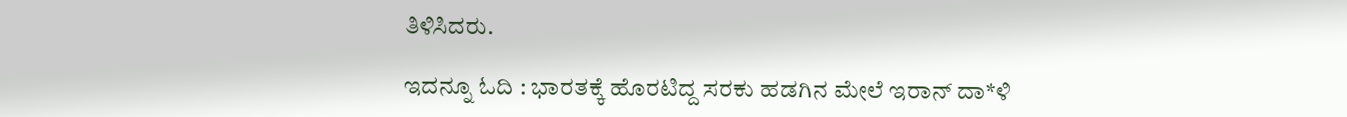ತಿಳಿಸಿದರು.

ಇದನ್ನೂ ಓದಿ : ಭಾರತಕ್ಕೆ ಹೊರಟಿದ್ದ ಸರಕು ಹಡಗಿನ ಮೇಲೆ ಇರಾನ್‌ ದಾ*ಳಿ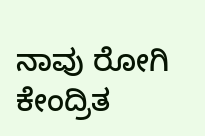ನಾವು ರೋಗಿ ಕೇಂದ್ರಿತ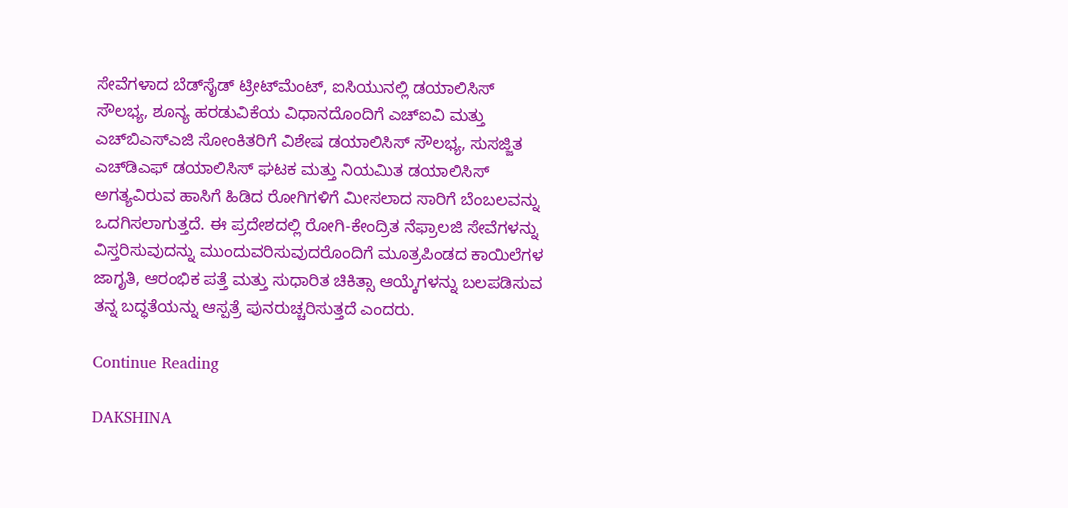ಸೇವೆಗಳಾದ ಬೆಡ್‌ಸೈಡ್‌ ಟ್ರೀಟ್‌ಮೆಂಟ್‌, ಐಸಿಯುನಲ್ಲಿ ಡಯಾಲಿಸಿಸ್‌ ಸೌಲಭ್ಯ, ಶೂನ್ಯ ಹರಡುವಿಕೆಯ ವಿಧಾನದೊಂದಿಗೆ ಎಚ್‌ಐವಿ ಮತ್ತು ಎಚ್‌ಬಿಎಸ್‌ಎಜಿ ಸೋಂಕಿತರಿಗೆ ವಿಶೇಷ ಡಯಾಲಿಸಿಸ್‌ ಸೌಲಭ್ಯ, ಸುಸಜ್ಜಿತ ಎಚ್‌ಡಿಎಫ್‌ ಡಯಾಲಿಸಿಸ್ ಘಟಕ ಮತ್ತು ನಿಯಮಿತ ಡಯಾಲಿಸಿಸ್ ಅಗತ್ಯವಿರುವ ಹಾಸಿಗೆ ಹಿಡಿದ ರೋಗಿಗಳಿಗೆ ಮೀಸಲಾದ ಸಾರಿಗೆ ಬೆಂಬಲವನ್ನು ಒದಗಿಸಲಾಗುತ್ತದೆ. ಈ ಪ್ರದೇಶದಲ್ಲಿ ರೋಗಿ-ಕೇಂದ್ರಿತ ನೆಫ್ರಾಲಜಿ ಸೇವೆಗಳನ್ನು ವಿಸ್ತರಿಸುವುದನ್ನು ಮುಂದುವರಿಸುವುದರೊಂದಿಗೆ ಮೂತ್ರಪಿಂಡದ ಕಾಯಿಲೆಗಳ ಜಾಗೃತಿ, ಆರಂಭಿಕ ಪತ್ತೆ ಮತ್ತು ಸುಧಾರಿತ ಚಿಕಿತ್ಸಾ ಆಯ್ಕೆಗಳನ್ನು ಬಲಪಡಿಸುವ ತನ್ನ ಬದ್ಧತೆಯನ್ನು ಆಸ್ಪತ್ರೆ ಪುನರುಚ್ಚರಿಸುತ್ತದೆ ಎಂದರು.

Continue Reading

DAKSHINA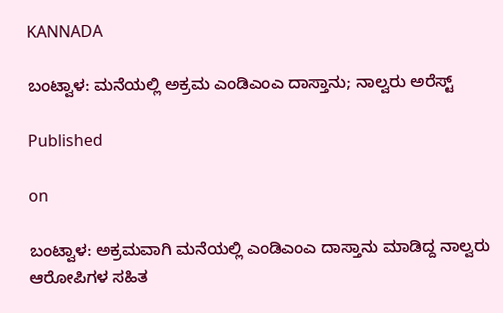KANNADA

ಬಂಟ್ವಾಳ: ಮನೆಯಲ್ಲಿ ಅಕ್ರಮ ಎಂಡಿಎಂಎ ದಾಸ್ತಾನು; ನಾಲ್ವರು ಅರೆಸ್ಟ್

Published

on

ಬಂಟ್ವಾಳ: ಅಕ್ರಮವಾಗಿ ಮನೆಯಲ್ಲಿ ಎಂಡಿಎಂಎ ದಾಸ್ತಾನು ಮಾಡಿದ್ದ ನಾಲ್ವರು ಆರೋಪಿಗಳ ಸಹಿತ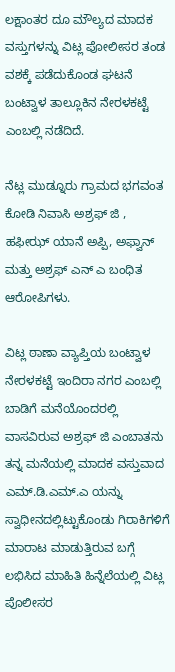ಲಕ್ಷಾಂತರ ದೂ ಮೌಲ್ಯದ ಮಾದಕ ವಸ್ತುಗಳನ್ನು ವಿಟ್ಲ ಪೋಲೀಸರ ತಂಡ ವಶಕ್ಕೆ ಪಡೆದುಕೊಂಡ ಘಟನೆ ಬಂಟ್ವಾಳ ತಾಲ್ಲೂಕಿನ ನೇರಳಕಟ್ಟೆ ಎಂಬಲ್ಲಿ ನಡೆದಿದೆ.

ನೆಟ್ಲ ಮುಡ್ನೂರು ಗ್ರಾಮದ ಭಗವಂತ ಕೋಡಿ ನಿವಾಸಿ ಅಶ್ರಫ್ ಜಿ , ಹಫೀಝ್ ಯಾನೆ ಅಪ್ಪಿ, ಅಫ್ವಾನ್ ಮತ್ತು ಅಶ್ರಫ್ ಎನ್ ಎ ಬಂಧಿತ ಆರೋಪಿಗಳು.

ವಿಟ್ಲ ಠಾಣಾ ವ್ಯಾಪ್ತಿಯ ಬಂಟ್ವಾಳ ನೇರಳಕಟ್ಟೆ ಇಂದಿರಾ ನಗರ ಎಂಬಲ್ಲಿ ಬಾಡಿಗೆ ಮನೆಯೊಂದರಲ್ಲಿ ವಾಸವಿರುವ ಅಶ್ರಫ್ ಜಿ ಎಂಬಾತನು ತನ್ನ ಮನೆಯಲ್ಲಿ ಮಾದಕ ವಸ್ತುವಾದ ಎಮ್.ಡಿ.ಎಮ್.ಎ ಯನ್ನು ಸ್ವಾಧೀನದಲ್ಲಿಟ್ಟುಕೊಂಡು ಗಿರಾಕಿಗಳಿಗೆ ಮಾರಾಟ ಮಾಡುತ್ತಿರುವ ಬಗ್ಗೆ ಲಭಿಸಿದ ಮಾಹಿತಿ ಹಿನ್ನೆಲೆಯಲ್ಲಿ ವಿಟ್ಲ ಪೊಲೀಸರ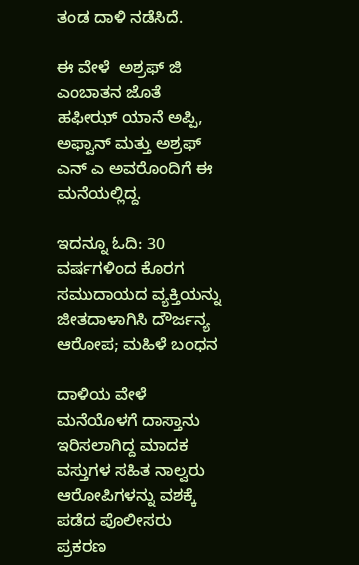ತಂಡ ದಾಳಿ ನಡೆಸಿದೆ.

ಈ ವೇಳೆ  ಅಶ್ರಫ್ ಜಿ ಎಂಬಾತನ ಜೊತೆ ಹಫೀಝ್ ಯಾನೆ ಅಪ್ಪಿ, ಅಫ್ವಾನ್ ಮತ್ತು ಅಶ್ರಫ್ ಎನ್ ಎ ಅವರೊಂದಿಗೆ ಈ ಮನೆಯಲ್ಲಿದ್ದ.

ಇದನ್ನೂ ಓದಿ: 30 ವರ್ಷಗಳಿಂದ ಕೊರಗ ಸಮುದಾಯದ ವ್ಯಕ್ತಿಯನ್ನು ಜೀತದಾಳಾಗಿಸಿ ದೌರ್ಜನ್ಯ ಆರೋಪ; ಮಹಿಳೆ ಬಂಧನ

ದಾಳಿಯ ವೇಳೆ ಮನೆಯೊಳಗೆ ದಾಸ್ತಾನು ಇರಿಸಲಾಗಿದ್ದ ಮಾದಕ ವಸ್ತುಗಳ ಸಹಿತ ನಾಲ್ವರು ಆರೋಪಿಗಳನ್ನು ವಶಕ್ಕೆ ಪಡೆದ ಪೊಲೀಸರು ಪ್ರಕರಣ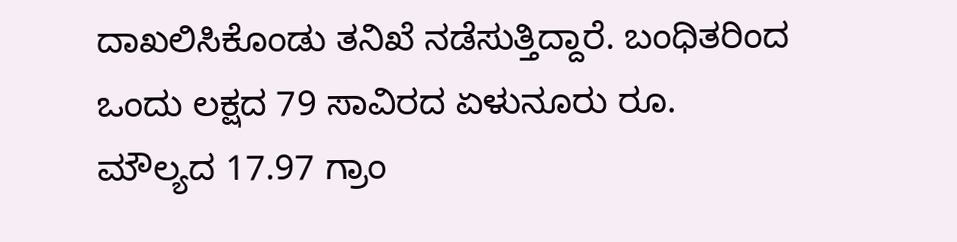ದಾಖಲಿಸಿಕೊಂಡು ತನಿಖೆ ನಡೆಸುತ್ತಿದ್ದಾರೆ. ಬಂಧಿತರಿಂದ ಒಂದು ಲಕ್ಷದ 79 ಸಾವಿರದ ಏಳುನೂರು ರೂ. ಮೌಲ್ಯದ 17.97 ಗ್ರಾಂ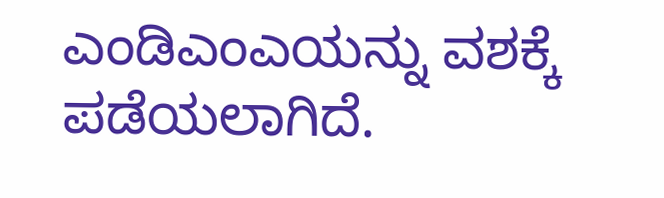ಎಂಡಿಎಂಎಯನ್ನು ವಶಕ್ಕೆ ಪಡೆಯಲಾಗಿದೆ.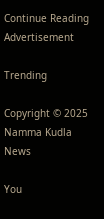Continue Reading
Advertisement

Trending

Copyright © 2025 Namma Kudla News

You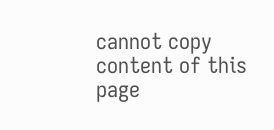cannot copy content of this page